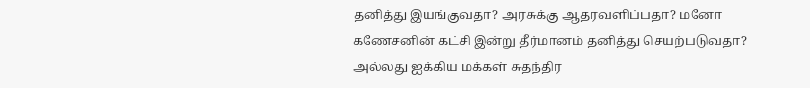தனித்து இயங்குவதா? அரசுக்கு ஆதரவளிப்பதா? மனோ கணேசனின் கட்சி இன்று தீர்மானம் தனித்து செயற்படுவதா? அல்லது ஐக்கிய மக்கள் சுதந்திர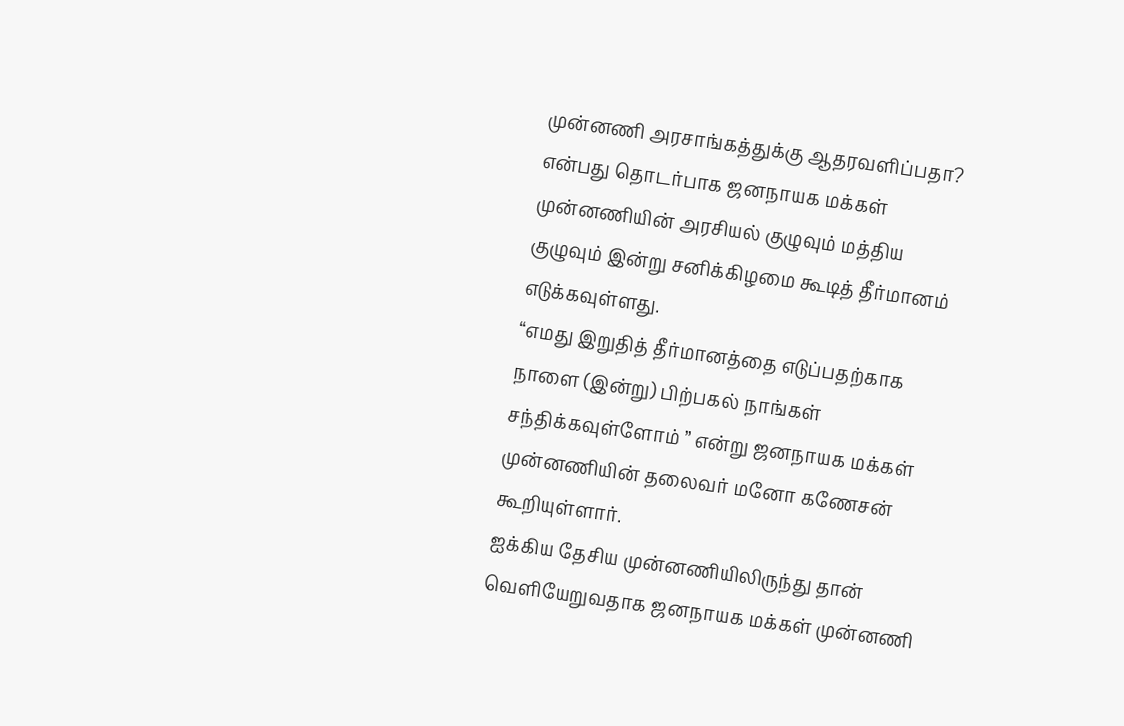முன்னணி அரசாங்கத்துக்கு ஆதரவளிப்பதா? என்பது தொடர்பாக ஜனநாயக மக்கள் முன்னணியின் அரசியல் குழுவும் மத்திய குழுவும் இன்று சனிக்கிழமை கூடித் தீர்மானம் எடுக்கவுள்ளது.
“எமது இறுதித் தீர்மானத்தை எடுப்பதற்காக நாளை (இன்று) பிற்பகல் நாங்கள் சந்திக்கவுள்ளோம் ” என்று ஜனநாயக மக்கள் முன்னணியின் தலைவர் மனோ கணேசன் கூறியுள்ளார்.
ஐக்கிய தேசிய முன்னணியிலிருந்து தான் வெளியேறுவதாக ஜனநாயக மக்கள் முன்னணி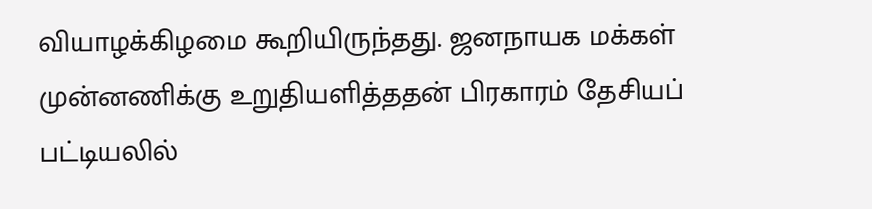வியாழக்கிழமை கூறியிருந்தது. ஜனநாயக மக்கள் முன்னணிக்கு உறுதியளித்ததன் பிரகாரம் தேசியப் பட்டியலில்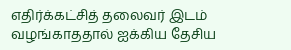எதிர்க்கட்சித் தலைவர் இடம் வழங்காததால் ஐக்கிய தேசிய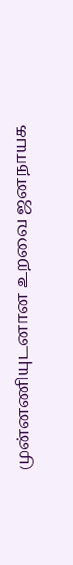முன்னணியுடனான உறவை ஜனநாயக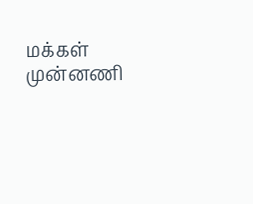மக்கள் முன்னணி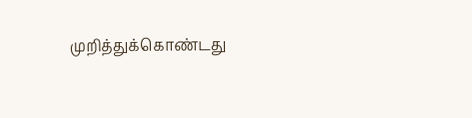முறித்துக்கொண்டது